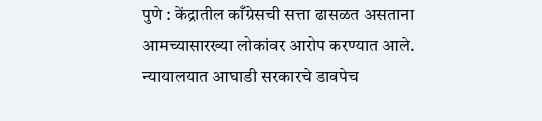पुणे : केंद्रातील काँग्रेसची सत्ता ढासळत असताना आमच्यासारख्या लोकांवर आरोप करण्यात आले. न्यायालयात आघाडी सरकारचे डावपेच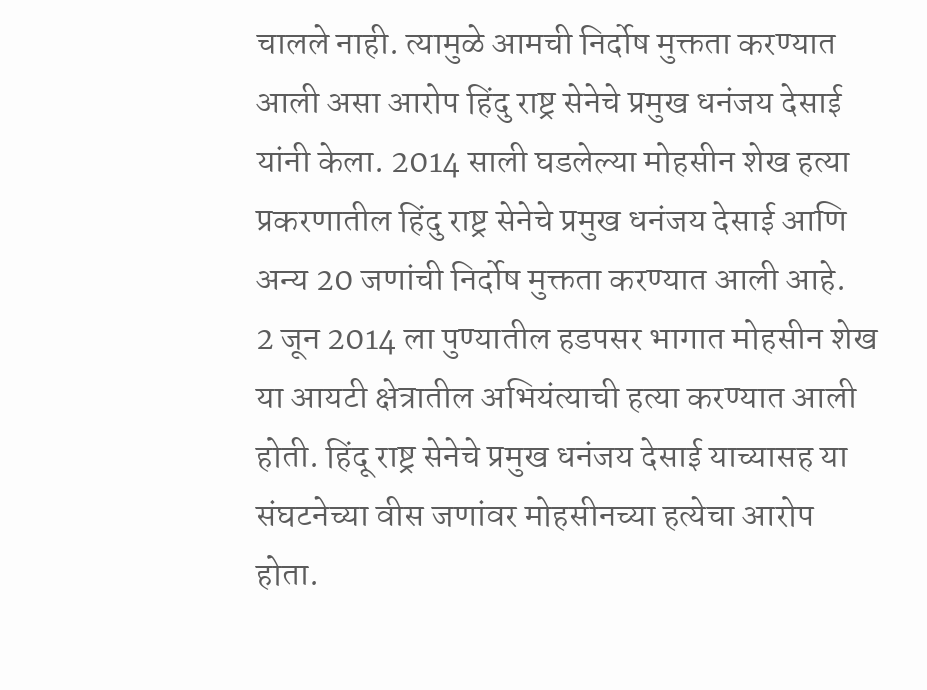चालले नाही. त्यामुळे आमची निर्दोष मुक्तता करण्यात आली असा आरोप हिंदु राष्ट्र सेनेचे प्रमुख धनंजय देसाई यांनी केला. 2014 साली घडलेल्या मोहसीन शेख हत्या प्रकरणातील हिंदु राष्ट्र सेनेचे प्रमुख धनंजय देसाई आणि अन्य 20 जणांची निर्दोष मुक्तता करण्यात आली आहे.
2 जून 2014 ला पुण्यातील हडपसर भागात मोहसीन शेख या आयटी क्षेत्रातील अभियंत्याची हत्या करण्यात आली होती. हिंदू राष्ट्र सेनेचे प्रमुख धनंजय देसाई याच्यासह या संघटनेच्या वीस जणांवर मोहसीनच्या हत्येचा आरोप होता.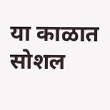या काळात सोशल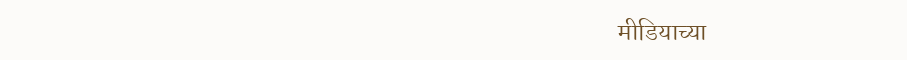मीडियाच्या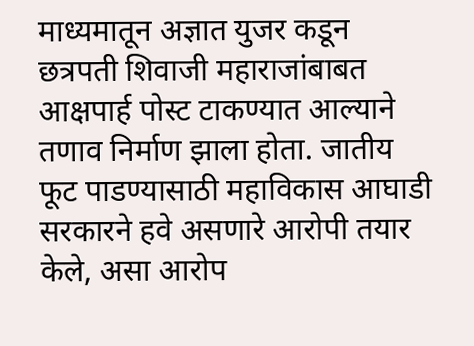माध्यमातून अज्ञात युजर कडून छत्रपती शिवाजी महाराजांबाबत आक्षपार्ह पोस्ट टाकण्यात आल्याने तणाव निर्माण झाला होता. जातीय फूट पाडण्यासाठी महाविकास आघाडी सरकारने हवे असणारे आरोपी तयार केले, असा आरोप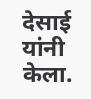देसाई यांनी केला.